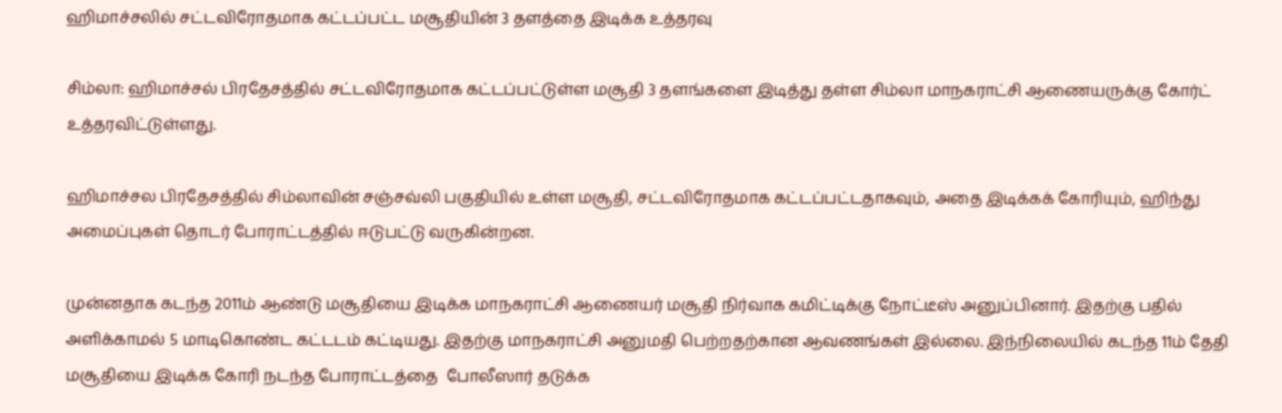ஹிமாச்சலில் சட்டவிரோதமாக கட்டப்பட்ட மசூதியின் 3 தளத்தை இடிக்க உத்தரவு

சிம்லா: ஹிமாச்சல் பிரதேசத்தில் சட்டவிரோதமாக கட்டப்பட்டுள்ள மசூதி 3 தளங்களை இடித்து தள்ள சிம்லா மாநகராட்சி ஆணையருக்கு கோர்ட் உத்தரவிட்டுள்ளது.

ஹிமாச்சல பிரதேசத்தில் சிம்லாவின் சஞ்சவ்லி பகுதியில் உள்ள மசூதி, சட்டவிரோதமாக கட்டப்பட்டதாகவும், அதை இடிக்கக் கோரியும், ஹிந்து அமைப்புகள் தொடர் போராட்டத்தில் ஈடுபட்டு வருகின்றன.

முன்னதாக கடந்த 2011ம் ஆண்டு மசூதியை இடிக்க மாநகராட்சி ஆணையர் மசூதி நிர்வாக கமிட்டிக்கு நோட்டீஸ் அனுப்பினார். இதற்கு பதில் அளிக்காமல் 5 மாடிகொண்ட கட்டடம் கட்டியது. இதற்கு மாநகராட்சி அனுமதி பெற்றதற்கான ஆவணங்கள் இல்லை. இந்நிலையில் கடந்த 11ம் தேதி மசூதியை இடிக்க கோரி நடந்த போராட்டத்தை  போலீஸார் தடுக்க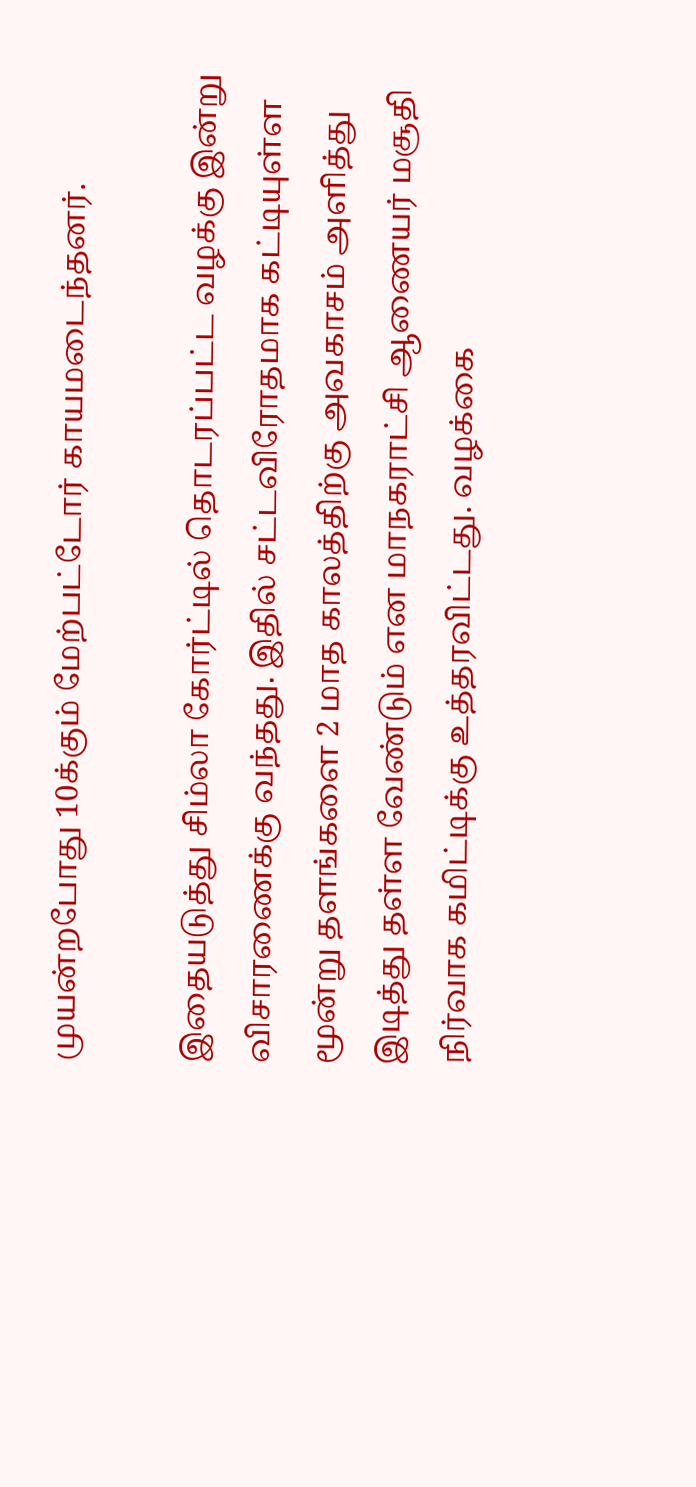முயன்றபோது 10க்கும் மேற்பட்டோர் காயமடைந்தனர்.

இதையடுத்து சிம்லா கோர்ட்டில் தொடரப்பட்ட வழக்கு இன்று விசாரணைக்கு வந்தது. இதில் சட்டவிரோதமாக கட்டியுள்ள மூன்று தளங்களை 2 மாத காலத்திற்கு அவகாசம் அளித்து இடித்து தள்ள வேண்டும் என மாநகராட்சி ஆணையர் மசூதி நிர்வாக கமிட்டிக்கு உத்தரவிட்டது. வழக்கை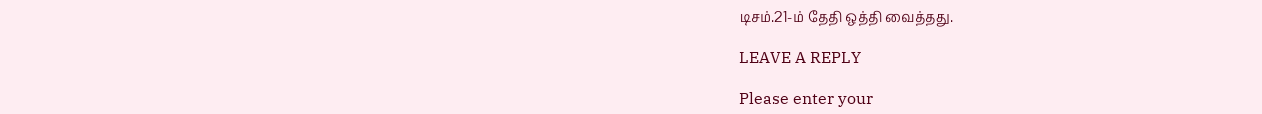டிசம்.21-ம் தேதி ஒத்தி வைத்தது.

LEAVE A REPLY

Please enter your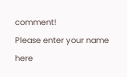comment!
Please enter your name here